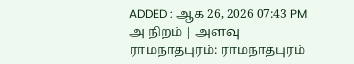ADDED : ஆக 26, 2026 07:43 PM
அ நிறம் | அளவு
ராமநாதபுரம்: ராமநாதபுரம்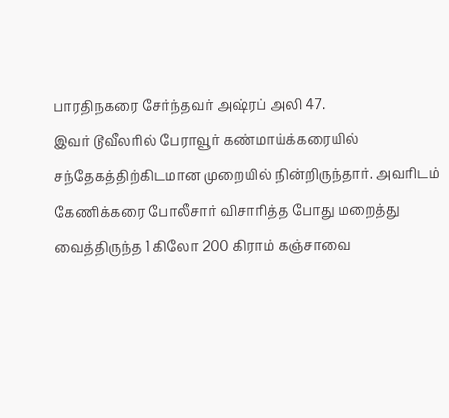பாரதிநகரை சேர்ந்தவர் அஷ்ரப் அலி 47.
இவர் டூவீலரில் பேராவூர் கண்மாய்க்கரையில் சந்தேகத்திற்கிடமான முறையில் நின்றிருந்தார். அவரிடம் கேணிக்கரை போலீசார் விசாரித்த போது மறைத்து வைத்திருந்த 1 கிலோ 200 கிராம் கஞ்சாவை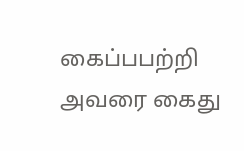கைப்பபற்றி அவரை கைது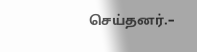செய்தனர்.–